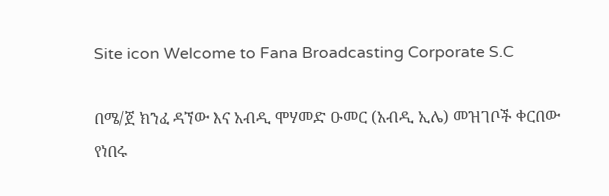Site icon Welcome to Fana Broadcasting Corporate S.C

በሜ/ጀ ክንፈ ዳኘው እና አብዲ ሞሃመድ ዑመር (አብዲ ኢሌ) መዝገቦች ቀርበው የነበሩ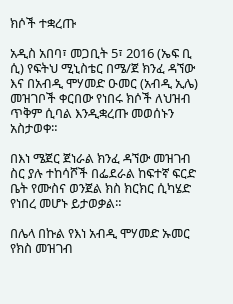ክሶች ተቋረጡ

አዲስ አበባ፣ መጋቢት 5፣ 2016 (ኤፍ ቢ ሲ) የፍትህ ሚኒስቴር በሜ/ጀ ክንፈ ዳኘው እና በአብዲ ሞሃመድ ዑመር (አብዲ ኢሌ) መዝገቦች ቀርበው የነበሩ ክሶች ለህዝብ ጥቅም ሲባል እንዲቋረጡ መወሰኑን አስታወቀ።

በእነ ሜጀር ጀነራል ክንፈ ዳኘው መዝገብ ስር ያሉ ተከሳሾች በፌደራል ከፍተኛ ፍርድ ቤት የሙስና ወንጀል ክስ ክርክር ሲካሄድ የነበረ መሆኑ ይታወቃል።

በሌላ በኩል የእነ አብዲ ሞሃመድ ኡመር የክስ መዝገብ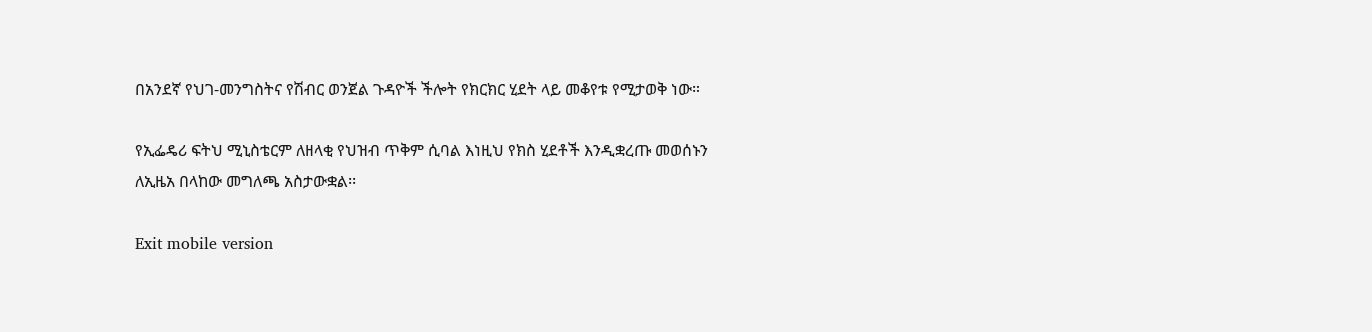በአንደኛ የህገ-መንግስትና የሽብር ወንጀል ጉዳዮች ችሎት የክርክር ሂደት ላይ መቆየቱ የሚታወቅ ነው።

የኢፌዴሪ ፍትህ ሚኒስቴርም ለዘላቂ የህዝብ ጥቅም ሲባል እነዚህ የክስ ሂደቶች እንዲቋረጡ መወሰኑን ለኢዜአ በላከው መግለጫ አስታውቋል፡፡

Exit mobile version